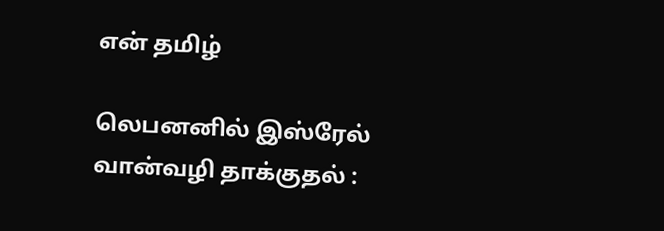என் தமிழ்

லெபனனில் இஸ்ரேல் வான்வழி தாக்குதல் :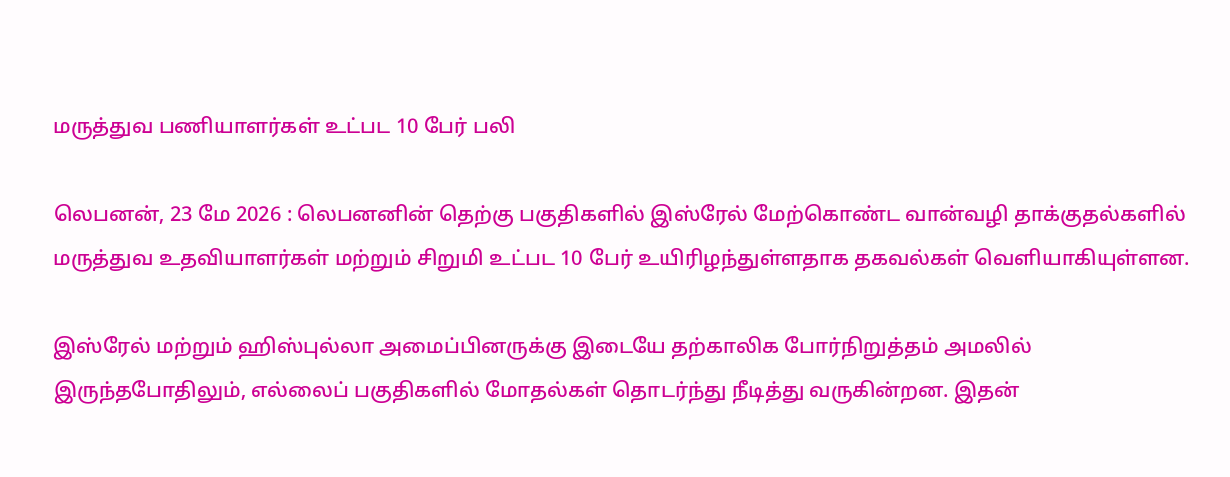மருத்துவ பணியாளர்கள் உட்பட 10 பேர் பலி

லெபனன், 23 மே 2026 : லெபனனின் தெற்கு பகுதிகளில் இஸ்ரேல் மேற்கொண்ட வான்வழி தாக்குதல்களில் மருத்துவ உதவியாளர்கள் மற்றும் சிறுமி உட்பட 10 பேர் உயிரிழந்துள்ளதாக தகவல்கள் வெளியாகியுள்ளன.

இஸ்ரேல் மற்றும் ஹிஸ்புல்லா அமைப்பினருக்கு இடையே தற்காலிக போர்நிறுத்தம் அமலில் இருந்தபோதிலும், எல்லைப் பகுதிகளில் மோதல்கள் தொடர்ந்து நீடித்து வருகின்றன. இதன்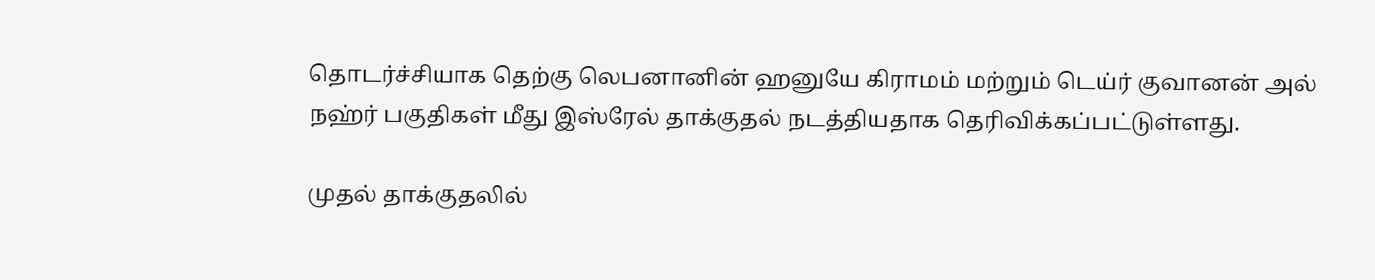தொடர்ச்சியாக தெற்கு லெபனானின் ஹனுயே கிராமம் மற்றும் டெய்ர் குவானன் அல் நஹ்ர் பகுதிகள் மீது இஸ்ரேல் தாக்குதல் நடத்தியதாக தெரிவிக்கப்பட்டுள்ளது.

முதல் தாக்குதலில்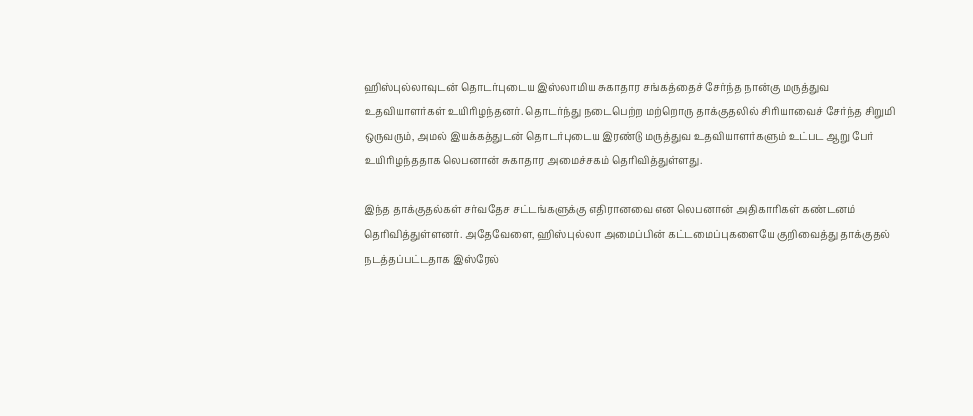ஹிஸ்புல்லாவுடன் தொடர்புடைய இஸ்லாமிய சுகாதார சங்கத்தைச் சேர்ந்த நான்கு மருத்துவ உதவியாளர்கள் உயிரிழந்தனர். தொடர்ந்து நடைபெற்ற மற்றொரு தாக்குதலில் சிரியாவைச் சேர்ந்த சிறுமி ஒருவரும், அமல் இயக்கத்துடன் தொடர்புடைய இரண்டு மருத்துவ உதவியாளர்களும் உட்பட ஆறு பேர் உயிரிழந்ததாக லெபனான் சுகாதார அமைச்சகம் தெரிவித்துள்ளது.

இந்த தாக்குதல்கள் சர்வதேச சட்டங்களுக்கு எதிரானவை என லெபனான் அதிகாரிகள் கண்டனம் தெரிவித்துள்ளனர். அதேவேளை, ஹிஸ்புல்லா அமைப்பின் கட்டமைப்புகளையே குறிவைத்து தாக்குதல் நடத்தப்பட்டதாக இஸ்ரேல்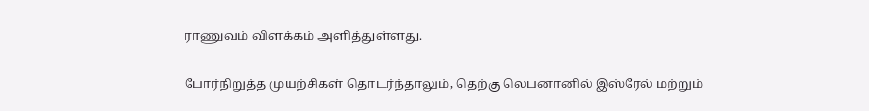ராணுவம் விளக்கம் அளித்துள்ளது.

போர்நிறுத்த முயற்சிகள் தொடர்ந்தாலும், தெற்கு லெபனானில் இஸ்ரேல் மற்றும்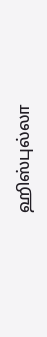ஹிஸ்புல்லா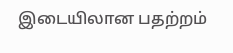இடையிலான பதற்றம்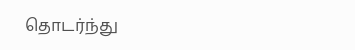தொடர்ந்து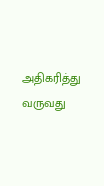அதிகரித்து வருவது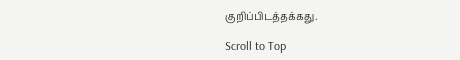குறிப்பிடத்தக்கது.

Scroll to Top